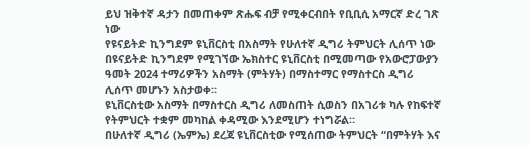ይህ ዝቅተኛ ዳታን በመጠቀም ጽሑፍ ብቻ የሚቀርብበት የቢቢሲ አማርኛ ድረ ገጽ ነው
የዩናይትድ ኪንግደም ዩኒቨርስቲ በአስማት የሁለተኛ ዲግሪ ትምህርት ሊሰጥ ነው
በዩናይትድ ኪንግደም የሚገኘው ኤክስተር ዩኒቨርስቲ በሚመጣው የአውሮፓውያን ዓመት 2024 ተማሪዎችን አስማት (ምትሃት) በማስተማር የማስተርስ ዲግሪ ሊሰጥ መሆኑን አስታወቀ።
ዩኒቨርስቲው አስማት በማስተርስ ዲግሪ ለመስጠት ሲወስን በአገሪቱ ካሉ የከፍተኛ የትምህርት ተቋም መካከል ቀዳሚው እንደሚሆን ተነግሯል።
በሁለተኛ ዲግሪ (ኤምኤ) ደረጃ ዩኒቨርስቲው የሚሰጠው ትምህርት “በምትሃት እና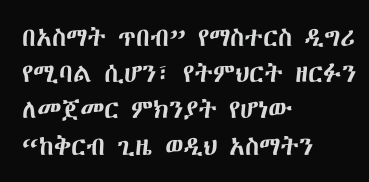በአስማት ጥበብ” የማስተርስ ዲግሪ የሚባል ሲሆን፣ የትምህርት ዘርፉን ለመጀመር ምክንያት የሆነው “ከቅርብ ጊዜ ወዲህ አስማትን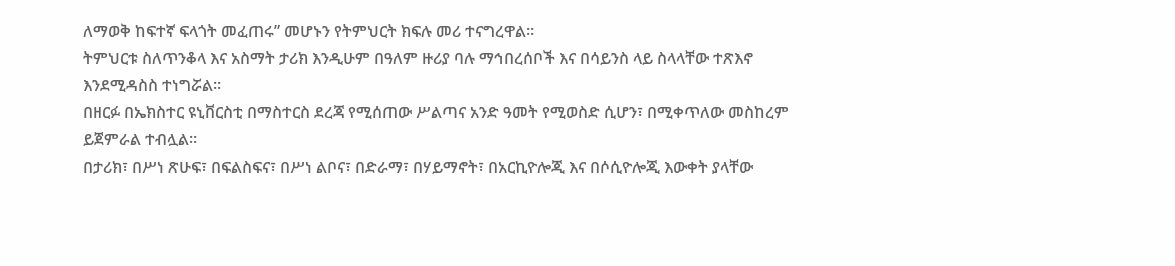ለማወቅ ከፍተኛ ፍላጎት መፈጠሩ” መሆኑን የትምህርት ክፍሉ መሪ ተናግረዋል።
ትምህርቱ ስለጥንቆላ እና አስማት ታሪክ እንዲሁም በዓለም ዙሪያ ባሉ ማኅበረሰቦች እና በሳይንስ ላይ ስላላቸው ተጽእኖ እንደሚዳስስ ተነግሯል።
በዘርፉ በኤክስተር ዩኒቨርስቲ በማስተርስ ደረጃ የሚሰጠው ሥልጣና አንድ ዓመት የሚወስድ ሲሆን፣ በሚቀጥለው መስከረም ይጀምራል ተብሏል።
በታሪክ፣ በሥነ ጽሁፍ፣ በፍልስፍና፣ በሥነ ልቦና፣ በድራማ፣ በሃይማኖት፣ በአርኪዮሎጂ እና በሶሲዮሎጂ እውቀት ያላቸው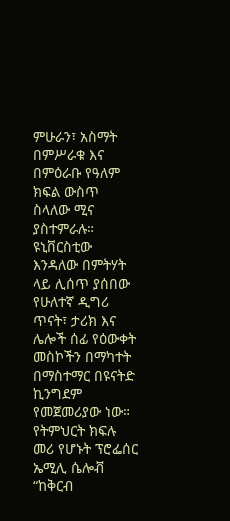ምሁራን፣ አስማት በምሥራቁ እና በምዕራቡ የዓለም ክፍል ውስጥ ስላለው ሚና ያስተምራሉ።
ዩኒቨርስቲው እንዳለው በምትሃት ላይ ሊሰጥ ያሰበው የሁለተኛ ዲግሪ ጥናት፣ ታሪክ እና ሌሎች ሰፊ የዕውቀት መስኮችን በማካተት በማስተማር በዩናትድ ኪንግደም የመጀመሪያው ነው።
የትምህርት ክፍሉ መሪ የሆኑት ፕሮፌሰር ኤሚሊ ሴሎቭ “ከቅርብ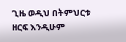ጊዜ ወዲህ በትምህርቱ ዘርፍ እንዲሁም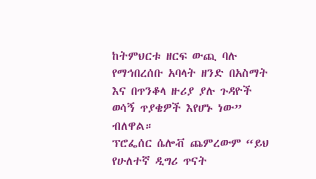ከትምህርቱ ዘርፍ ውጪ ባሉ የማኅበረሰቡ አባላት ዘንድ በአስማት እና በጥንቆላ ዙሪያ ያሉ ጉዳዮች ወሳኝ ጥያቄዎች እየሆኑ ነው” ብለዋል።
ፕሮፌሰር ሴሎቭ ጨምረውም “ይህ የሁለተኛ ዲግሪ ጥናት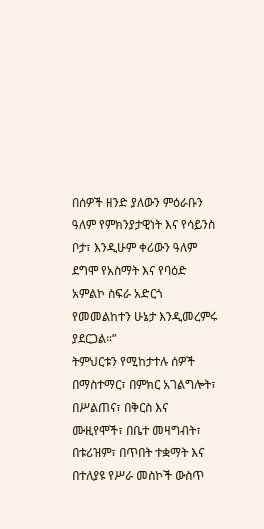በሰዎች ዘንድ ያለውን ምዕራቡን ዓለም የምክንያታዊነት እና የሳይንስ ቦታ፣ እንዲሁም ቀሪውን ዓለም ደግሞ የአስማት እና የባዕድ አምልኮ ስፍራ አድርጎ የመመልከተን ሁኔታ እንዲመረምሩ ያደርጋል።”
ትምህርቱን የሚከታተሉ ሰዎች በማስተማር፣ በምክር አገልግሎት፣ በሥልጠና፣ በቅርስ እና ሙዚየሞች፣ በቤተ መዛግብት፣ በቱሪዝም፣ በጥበት ተቋማት እና በተለያዩ የሥራ መስኮች ውስጥ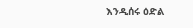እንዲሰሩ ዕድል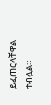ይፈጠርላቸዋል ተብሏል።